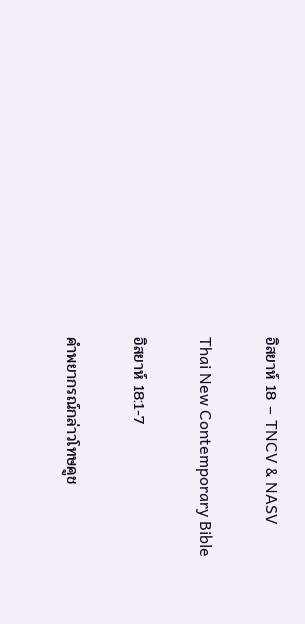อิสยาห์ 18 – TNCV & NASV

Thai New Contemporary Bible

อิสยาห์ 18:1-7

คำพยากรณ์กล่าวโทษคูช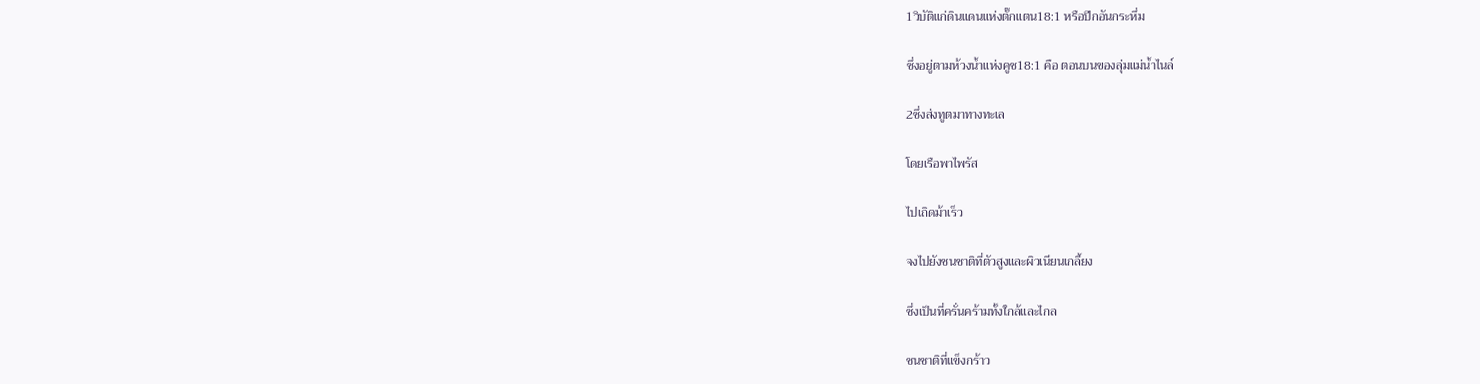1วิบัติแก่ดินแดนแห่งตั๊กแตน18:1 หรือปีกอันกระหึ่ม

ซึ่งอยู่ตามห้วงน้ำแห่งคูช18:1 คือ ตอนบนของลุ่มแม่น้ำไนล์

2ซึ่งส่งทูตมาทางทะเล

โดยเรือพาไพรัส

ไปเถิดม้าเร็ว

จงไปยังชนชาติที่ตัวสูงและผิวเนียนเกลี้ยง

ซึ่งเป็นที่ครั่นคร้ามทั้งใกล้และไกล

ชนชาติที่แข็งกร้าว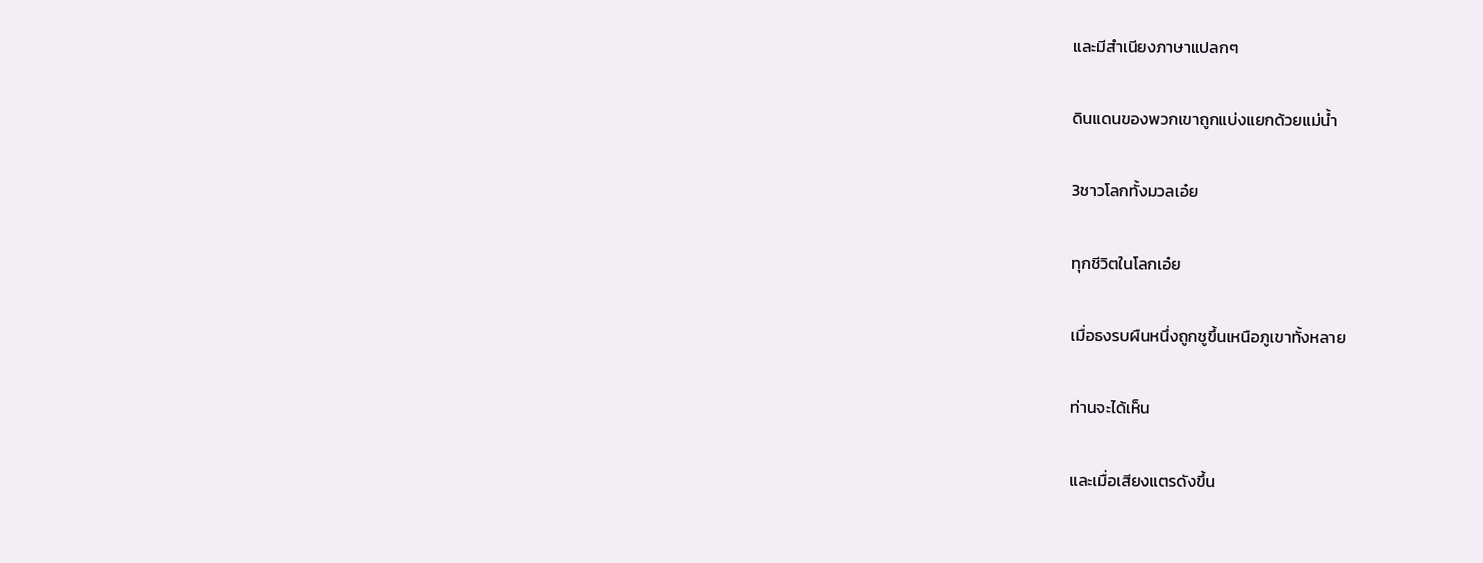และมีสำเนียงภาษาแปลกๆ

ดินแดนของพวกเขาถูกแบ่งแยกด้วยแม่น้ำ

3ชาวโลกทั้งมวลเอ๋ย

ทุกชีวิตในโลกเอ๋ย

เมื่อธงรบผืนหนึ่งถูกชูขึ้นเหนือภูเขาทั้งหลาย

ท่านจะได้เห็น

และเมื่อเสียงแตรดังขึ้น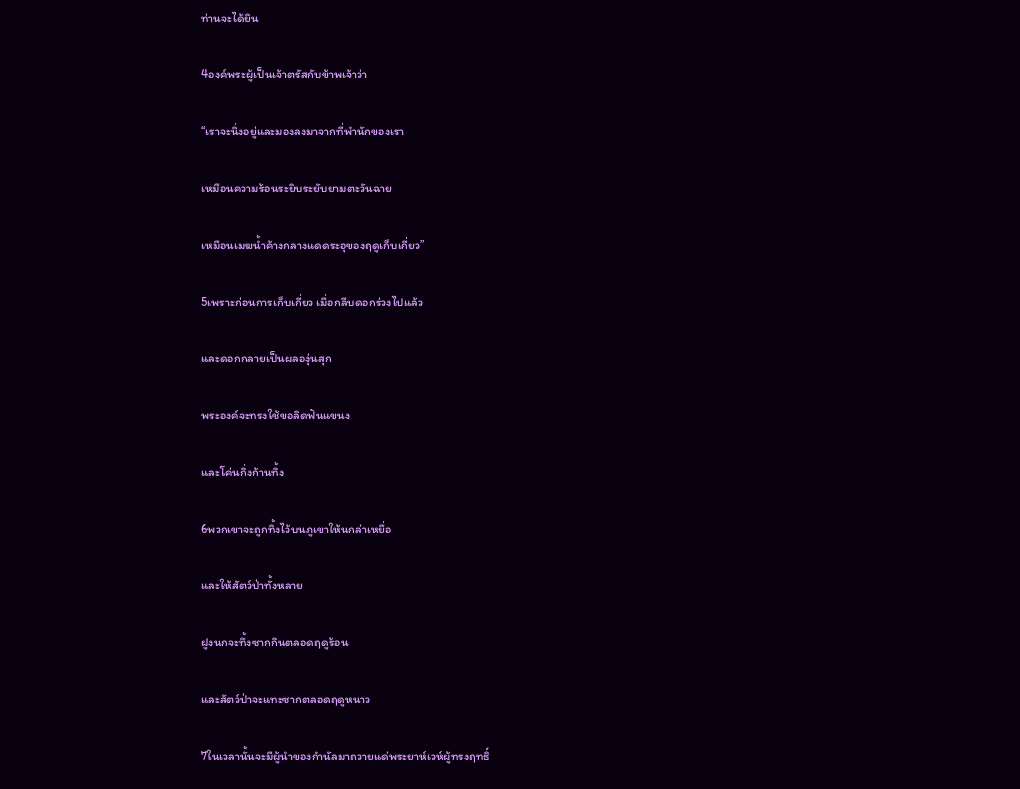ท่านจะได้ยิน

4องค์พระผู้เป็นเจ้าตรัสกับข้าพเจ้าว่า

“เราจะนิ่งอยู่และมองลงมาจากที่พำนักของเรา

เหมือนความร้อนระยิบระยับยามตะวันฉาย

เหมือนเมฆน้ำค้างกลางแดดระอุของฤดูเก็บเกี่ยว”

5เพราะก่อนการเก็บเกี่ยว เมื่อกลีบดอกร่วงไปแล้ว

และดอกกลายเป็นผลองุ่นสุก

พระองค์จะทรงใช้ขอลิดฟันแขนง

และโค่นกิ่งก้านทิ้ง

6พวกเขาจะถูกทิ้งไว้บนภูเขาให้นกล่าเหยื่อ

และให้สัตว์ป่าทั้งหลาย

ฝูงนกจะทึ้งซากกินตลอดฤดูร้อน

และสัตว์ป่าจะแทะซากตลอดฤดูหนาว

7ในเวลานั้นจะมีผู้นำของกำนัลมาถวายแด่พระยาห์เวห์ผู้ทรงฤทธิ์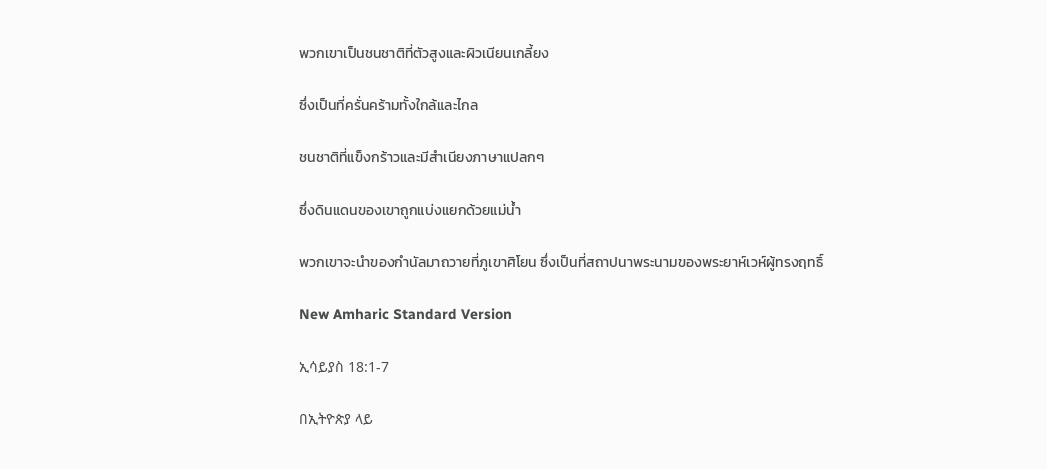พวกเขาเป็นชนชาติที่ตัวสูงและผิวเนียนเกลี้ยง

ซึ่งเป็นที่ครั่นคร้ามทั้งใกล้และไกล

ชนชาติที่แข็งกร้าวและมีสำเนียงภาษาแปลกๆ

ซึ่งดินแดนของเขาถูกแบ่งแยกด้วยแม่น้ำ

พวกเขาจะนำของกำนัลมาถวายที่ภูเขาศิโยน ซึ่งเป็นที่สถาปนาพระนามของพระยาห์เวห์ผู้ทรงฤทธิ์

New Amharic Standard Version

ኢሳይያስ 18:1-7

በኢትዮጵያ ላይ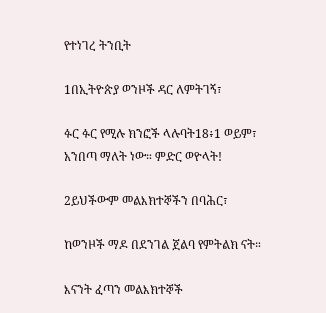የተነገረ ትንቢት

1በኢትዮጵያ ወንዞች ዳር ለምትገኝ፣

ፉር ፉር የሚሉ ክንፎች ላሉባት18፥1 ወይም፣ አንበጣ ማለት ነው። ምድር ወዮላት!

2ይህችውም መልእክተኞችን በባሕር፣

ከወንዞች ማዶ በደንገል ጀልባ የምትልክ ናት።

እናንት ፈጣን መልእክተኞች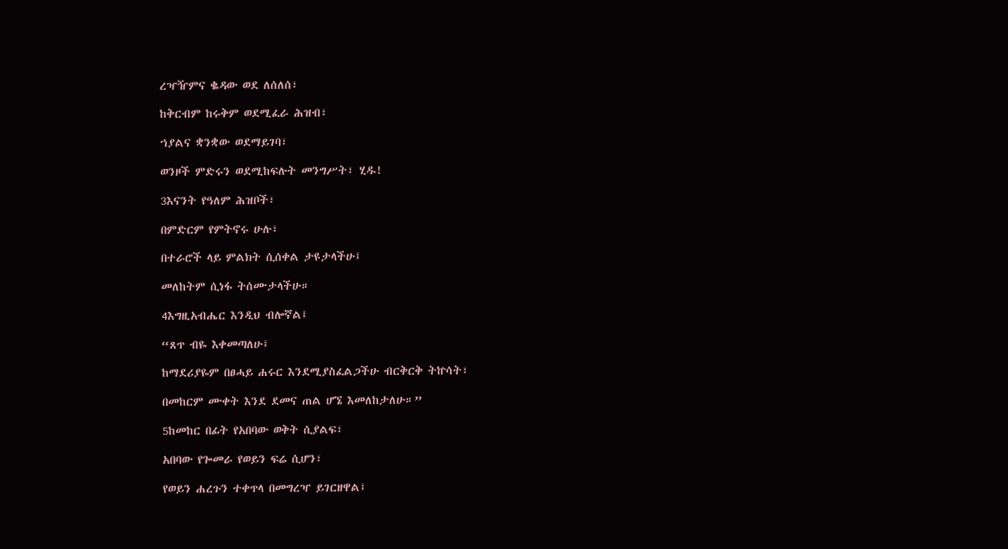ረዣዥምና ቈዳው ወደ ለሰለሰ፣

ከቅርብም ከሩቅም ወደሚፈራ ሕዝብ፣

ኀያልና ቋንቋው ወደማይገባ፣

ወንዞች ምድሩን ወደሚከፍሉት መንግሥት፣ ሂዱ!

3እናንት የዓለም ሕዝቦች፣

በምድርም የምትኖሩ ሁሉ፣

በተራሮች ላይ ምልክት ሲሰቀል ታዩታላችሁ፤

መለከትም ሲነፋ ትሰሙታላችሁ።

4እግዚአብሔር እንዲህ ብሎኛል፤

“ጸጥ ብዬ እቀመጣለሁ፤

ከማደሪያዬም በፀሓይ ሐሩር እንደሚያስፈልጋችሁ ብርቅርቅ ትኵሳት፣

በመከርም ሙቀት እንደ ደመና ጠል ሆኜ እመለከታለሁ።”

5ከመከር በፊት የአበባው ወቅት ሲያልፍ፣

አበባው የጐመራ የወይን ፍሬ ሲሆን፣

የወይን ሐረጉን ተቀጥላ በመግረዣ ይገርዘዋል፤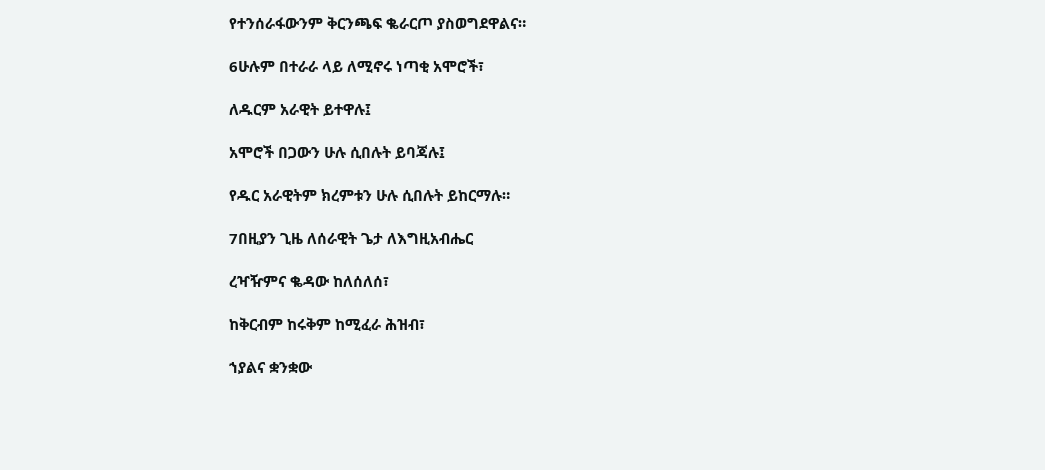የተንሰራፋውንም ቅርንጫፍ ቈራርጦ ያስወግደዋልና።

6ሁሉም በተራራ ላይ ለሚኖሩ ነጣቂ አሞሮች፣

ለዱርም አራዊት ይተዋሉ፤

አሞሮች በጋውን ሁሉ ሲበሉት ይባጃሉ፤

የዱር አራዊትም ክረምቱን ሁሉ ሲበሉት ይከርማሉ።

7በዚያን ጊዜ ለሰራዊት ጌታ ለእግዚአብሔር

ረዣዥምና ቈዳው ከለሰለሰ፣

ከቅርብም ከሩቅም ከሚፈራ ሕዝብ፣

ኀያልና ቋንቋው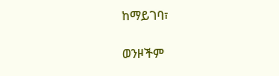ከማይገባ፣

ወንዞችም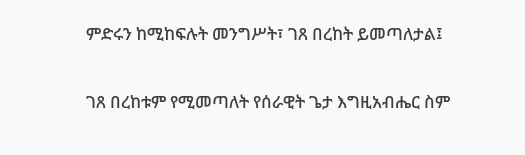ምድሩን ከሚከፍሉት መንግሥት፣ ገጸ በረከት ይመጣለታል፤

ገጸ በረከቱም የሚመጣለት የሰራዊት ጌታ እግዚአብሔር ስም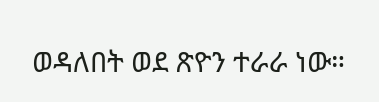ወዳለበት ወደ ጽዮን ተራራ ነው።